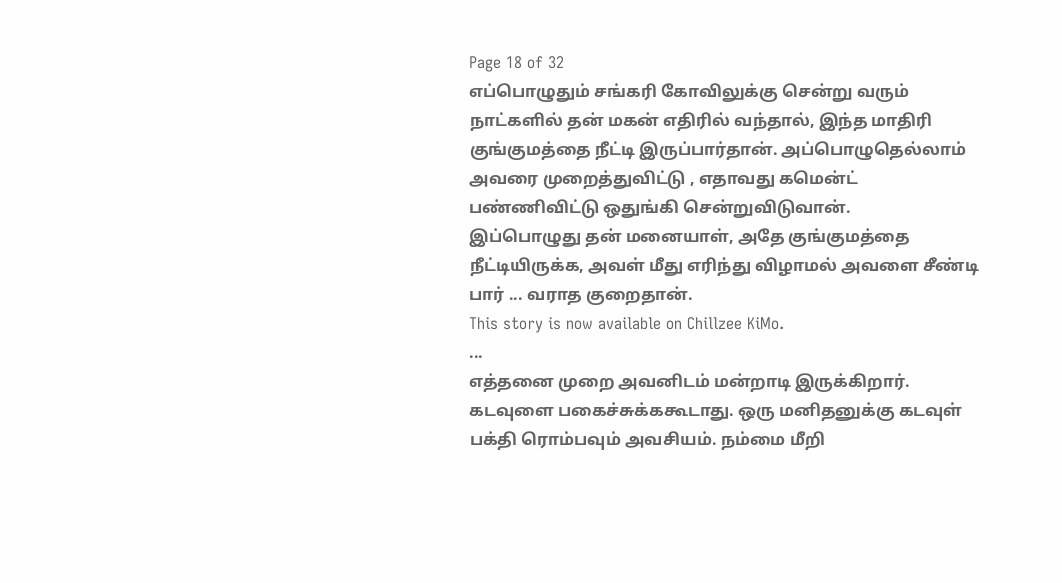Page 18 of 32
எப்பொழுதும் சங்கரி கோவிலுக்கு சென்று வரும் நாட்களில் தன் மகன் எதிரில் வந்தால், இந்த மாதிரி குங்குமத்தை நீட்டி இருப்பார்தான். அப்பொழுதெல்லாம் அவரை முறைத்துவிட்டு , எதாவது கமென்ட் பண்ணிவிட்டு ஒதுங்கி சென்றுவிடுவான்.
இப்பொழுது தன் மனையாள், அதே குங்குமத்தை நீட்டியிருக்க, அவள் மீது எரிந்து விழாமல் அவளை சீண்டி பார் ... வராத குறைதான்.
This story is now available on Chillzee KiMo.
...
எத்தனை முறை அவனிடம் மன்றாடி இருக்கிறார். கடவுளை பகைச்சுக்ககூடாது. ஒரு மனிதனுக்கு கடவுள் பக்தி ரொம்பவும் அவசியம். நம்மை மீறி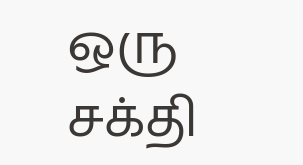ஒரு சக்தி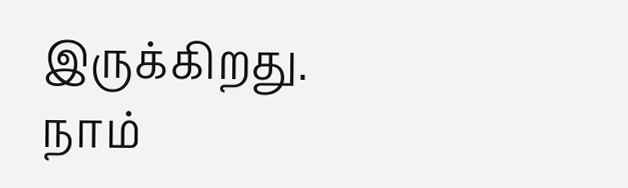இருக்கிறது. நாம்